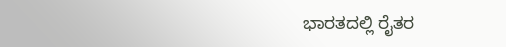ಭಾರತದಲ್ಲಿ ರೈತರ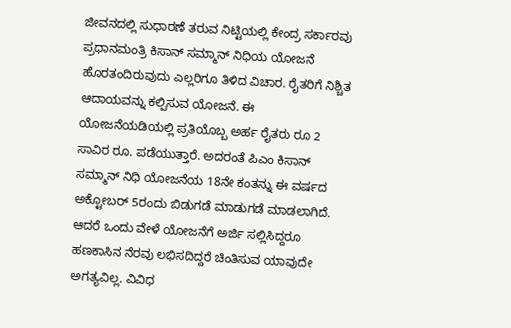ಜೀವನದಲ್ಲಿ ಸುಧಾರಣೆ ತರುವ ನಿಟ್ಟಿಯಲ್ಲಿ ಕೇಂದ್ರ ಸರ್ಕಾರವು ಪ್ರಧಾನಮಂತ್ರಿ ಕಿಸಾನ್ ಸಮ್ಮಾನ್ ನಿಧಿಯ ಯೋಜನೆ ಹೊರತಂದಿರುವುದು ಎಲ್ಲರಿಗೂ ತಿಳಿದ ವಿಚಾರ. ರೈತರಿಗೆ ನಿಶ್ಚಿತ ಆದಾಯವನ್ನು ಕಲ್ಪಿಸುವ ಯೋಜನೆ. ಈ ಯೋಜನೆಯಡಿಯಲ್ಲಿ ಪ್ರತಿಯೊಬ್ಬ ಅರ್ಹ ರೈತರು ರೂ 2 ಸಾವಿರ ರೂ. ಪಡೆಯುತ್ತಾರೆ. ಅದರಂತೆ ಪಿಎಂ ಕಿಸಾನ್ ಸಮ್ಮಾನ್ ನಿಧಿ ಯೋಜನೆಯ 18ನೇ ಕಂತನ್ನು ಈ ವರ್ಷದ ಅಕ್ಟೋಬರ್ 5ರಂದು ಬಿಡುಗಡೆ ಮಾಡುಗಡೆ ಮಾಡಲಾಗಿದೆ. ಆದರೆ ಒಂದು ವೇಳೆ ಯೋಜನೆಗೆ ಅರ್ಜಿ ಸಲ್ಲಿಸಿದ್ದರೂ ಹಣಕಾಸಿನ ನೆರವು ಲಭಿಸದಿದ್ದರೆ ಚಿಂತಿಸುವ ಯಾವುದೇ ಅಗತ್ಯವಿಲ್ಲ. ವಿವಿಧ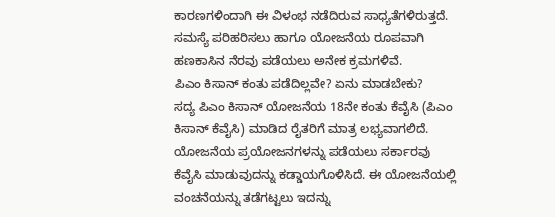ಕಾರಣಗಳಿಂದಾಗಿ ಈ ವಿಳಂಭ ನಡೆದಿರುವ ಸಾಧ್ಯತೆಗಳಿರುತ್ತದೆ. ಸಮಸ್ಯೆ ಪರಿಹರಿಸಲು ಹಾಗೂ ಯೋಜನೆಯ ರೂಪವಾಗಿ ಹಣಕಾಸಿನ ನೆರವು ಪಡೆಯಲು ಅನೇಕ ಕ್ರಮಗಳಿವೆ.
ಪಿಎಂ ಕಿಸಾನ್ ಕಂತು ಪಡೆದಿಲ್ಲವೇ? ಏನು ಮಾಡಬೇಕು?
ಸದ್ಯ ಪಿಎಂ ಕಿಸಾನ್ ಯೋಜನೆಯ 18ನೇ ಕಂತು ಕೆವೈಸಿ (ಪಿಎಂ ಕಿಸಾನ್ ಕೆವೈಸಿ) ಮಾಡಿದ ರೈತರಿಗೆ ಮಾತ್ರ ಲಭ್ಯವಾಗಲಿದೆ. ಯೋಜನೆಯ ಪ್ರಯೋಜನಗಳನ್ನು ಪಡೆಯಲು ಸರ್ಕಾರವು ಕೆವೈಸಿ ಮಾಡುವುದನ್ನು ಕಡ್ಡಾಯಗೊಳಿಸಿದೆ. ಈ ಯೋಜನೆಯಲ್ಲಿ ವಂಚನೆಯನ್ನು ತಡೆಗಟ್ಟಲು ಇದನ್ನು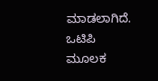ಮಾಡಲಾಗಿದೆ. ಒಟಿಪಿ ಮೂಲಕ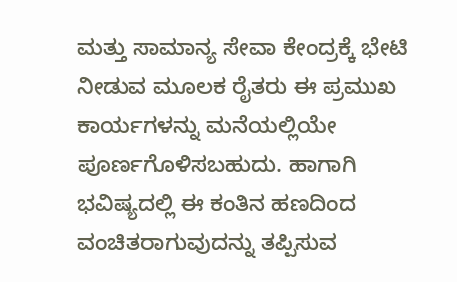ಮತ್ತು ಸಾಮಾನ್ಯ ಸೇವಾ ಕೇಂದ್ರಕ್ಕೆ ಭೇಟಿ ನೀಡುವ ಮೂಲಕ ರೈತರು ಈ ಪ್ರಮುಖ ಕಾರ್ಯಗಳನ್ನು ಮನೆಯಲ್ಲಿಯೇ ಪೂರ್ಣಗೊಳಿಸಬಹುದು. ಹಾಗಾಗಿ ಭವಿಷ್ಯದಲ್ಲಿ ಈ ಕಂತಿನ ಹಣದಿಂದ ವಂಚಿತರಾಗುವುದನ್ನು ತಪ್ಪಿಸುವ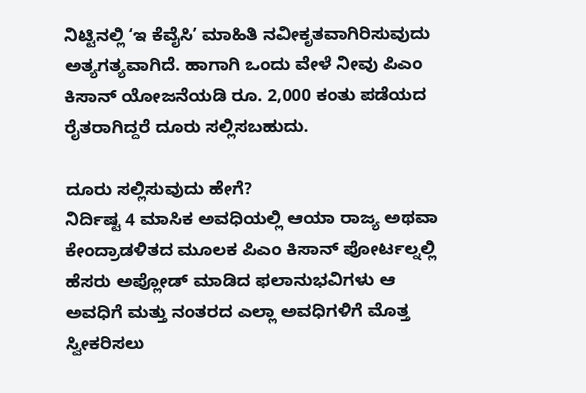ನಿಟ್ಟಿನಲ್ಲಿ ʻಇ ಕೆವೈಸಿʼ ಮಾಹಿತಿ ನವೀಕೃತವಾಗಿರಿಸುವುದು ಅತ್ಯಗತ್ಯವಾಗಿದೆ. ಹಾಗಾಗಿ ಒಂದು ವೇಳೆ ನೀವು ಪಿಎಂ ಕಿಸಾನ್ ಯೋಜನೆಯಡಿ ರೂ. 2,000 ಕಂತು ಪಡೆಯದ ರೈತರಾಗಿದ್ದರೆ ದೂರು ಸಲ್ಲಿಸಬಹುದು.

ದೂರು ಸಲ್ಲಿಸುವುದು ಹೇಗೆ?
ನಿರ್ದಿಷ್ಟ 4 ಮಾಸಿಕ ಅವಧಿಯಲ್ಲಿ ಆಯಾ ರಾಜ್ಯ ಅಥವಾ ಕೇಂದ್ರಾಡಳಿತದ ಮೂಲಕ ಪಿಎಂ ಕಿಸಾನ್ ಪೋರ್ಟಲ್ನಲ್ಲಿ ಹೆಸರು ಅಪ್ಲೋಡ್ ಮಾಡಿದ ಫಲಾನುಭವಿಗಳು ಆ ಅವಧಿಗೆ ಮತ್ತು ನಂತರದ ಎಲ್ಲಾ ಅವಧಿಗಳಿಗೆ ಮೊತ್ತ ಸ್ವೀಕರಿಸಲು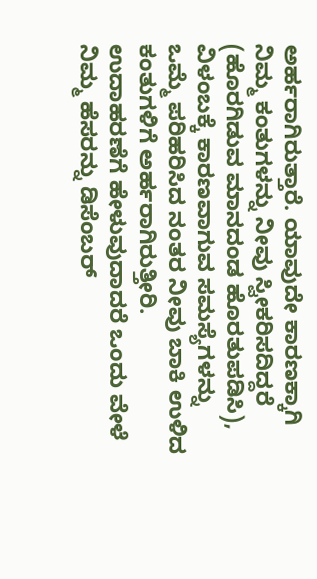ಅರ್ಹರಾಗಿರುತ್ತಾರೆ. ಯಾವುದೇ ಕಾರಣಕ್ಕಾಗಿ ನಿಮ್ಮ ಕಂತುಗಳನ್ನು ನೀವು ಸ್ವೀಕರಿಸದಿದ್ದರೆ (ಹೊರಗಿಡುವ ಮಾನದಂಡ ಹೊರತುಪಡಿಸಿ), ವಿಳಂಬಕ್ಕೆ ಕಾರಣವಾಗುವ ಸಮಸ್ಯೆಗಳನ್ನು ಒಮ್ಮೆ ಪರಿಹರಿಸಿದ ನಂತರ ನೀವು ಬಾಕಿ ಉಳಿದ ಕಂತುಗಳಿಗೆ ಅರ್ಹರಾಗಿರುತ್ತೀರಿ.
ಉದಾಹರಣೆಗೆ ಹೇಳುವುದಾದರೆ ಒಂದು ವೇಳೆ ನಿಮ್ಮ ಹೆಸರನ್ನು ಡಿಸೆಂಬರ್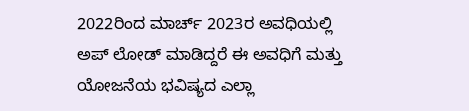2022ರಿಂದ ಮಾರ್ಚ್ 2023ರ ಅವಧಿಯಲ್ಲಿ ಅಪ್ ಲೋಡ್ ಮಾಡಿದ್ದರೆ ಈ ಅವಧಿಗೆ ಮತ್ತು ಯೋಜನೆಯ ಭವಿಷ್ಯದ ಎಲ್ಲಾ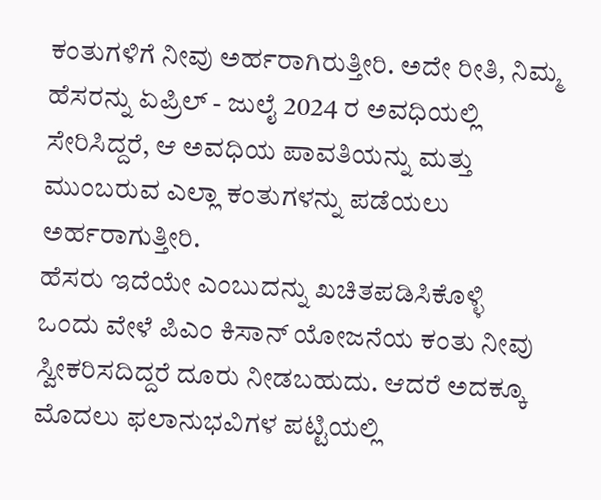ಕಂತುಗಳಿಗೆ ನೀವು ಅರ್ಹರಾಗಿರುತ್ತೀರಿ. ಅದೇ ರೀತಿ, ನಿಮ್ಮ ಹೆಸರನ್ನು ಏಪ್ರಿಲ್ - ಜುಲೈ 2024 ರ ಅವಧಿಯಲ್ಲಿ ಸೇರಿಸಿದ್ದರೆ, ಆ ಅವಧಿಯ ಪಾವತಿಯನ್ನು ಮತ್ತು ಮುಂಬರುವ ಎಲ್ಲಾ ಕಂತುಗಳನ್ನು ಪಡೆಯಲು ಅರ್ಹರಾಗುತ್ತೀರಿ.
ಹೆಸರು ಇದೆಯೇ ಎಂಬುದನ್ನು ಖಚಿತಪಡಿಸಿಕೊಳ್ಳಿ
ಒಂದು ವೇಳೆ ಪಿಎಂ ಕಿಸಾನ್ ಯೋಜನೆಯ ಕಂತು ನೀವು ಸ್ವೀಕರಿಸದಿದ್ದರೆ ದೂರು ನೀಡಬಹುದು. ಆದರೆ ಅದಕ್ಕೂ ಮೊದಲು ಫಲಾನುಭವಿಗಳ ಪಟ್ಟಿಯಲ್ಲಿ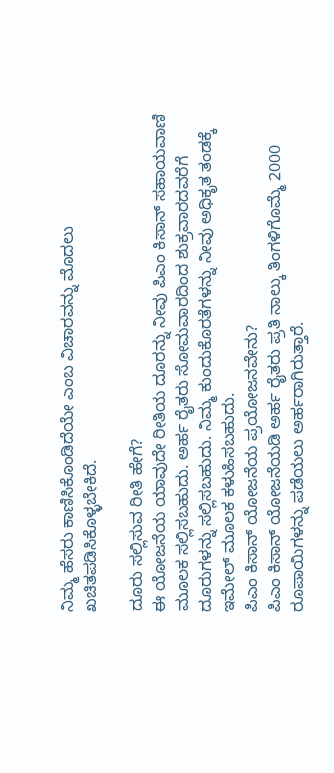ನಿಮ್ಮ ಹೆಸರು ಕಾಣಿಸಿಕೊಂಡಿದೆಯೇ ಎಂಬ ವಿಚಾರವನ್ನು ಮೊದಲು ಖಚಿತಪಡಿಸಿಕೊಳ್ಳಬೇಕಿದೆ.

ದೂರು ಸಲ್ಲಿಸುವ ರೀತಿ ಹೇಗೆ?
ಈ ಯೋಜನೆಯ ಯಾವುದೇ ರೀತಿಯ ದೂರನ್ನು ನೀವು ಪಿಎಂ ಕಿಸಾನ್ ಸಹಾಯವಾಣಿ ಮೂಲಕ ಸಲ್ಲಿಸಬಹುದು. ಅರ್ಹ ರೈತರು ಸೋಮವಾರದಿಂದ ಶುಕ್ರವಾರದವರೆಗೆ ದೂರುಗಳನ್ನು ಸಲ್ಲಿಸಬಹುದು. ನಿಮ್ಮ ಕುಂದುಕೊರತೆಗಳನ್ನು ನೀವು ಅಧಿಕೃತ ತಂಡಕ್ಕೆ ಇಮೇಲ್ ಮೂಲಕ ಕಳುಹಿಸಬಹುದು.
ಪಿಎಂ ಕಿಸಾನ್ ಯೋಜನೆಯ ಪ್ರಯೋಜನವೇನು?
ಪಿಎಂ ಕಿಸಾನ್ ಯೋಜನೆಯಡಿ ಅರ್ಹ ರೈತರು ಪ್ರತಿ ನಾಲ್ಕು ತಿಂಗಳಿಗೊಮ್ಮೆ 2000 ರೂಪಾಯಿಗಳನ್ನು ಪಡೆಯಲು ಅರ್ಹರಾಗಿರುತ್ತಾರೆ.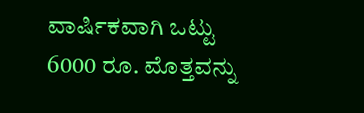ವಾರ್ಷಿಕವಾಗಿ ಒಟ್ಟು 6000 ರೂ. ಮೊತ್ತವನ್ನು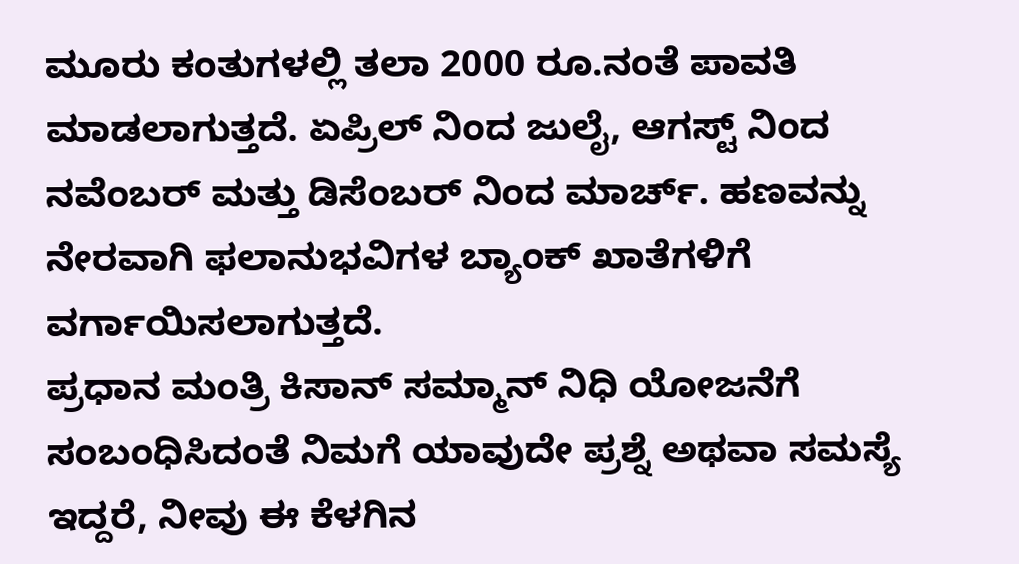ಮೂರು ಕಂತುಗಳಲ್ಲಿ ತಲಾ 2000 ರೂ.ನಂತೆ ಪಾವತಿ ಮಾಡಲಾಗುತ್ತದೆ. ಏಪ್ರಿಲ್ ನಿಂದ ಜುಲೈ, ಆಗಸ್ಟ್ ನಿಂದ ನವೆಂಬರ್ ಮತ್ತು ಡಿಸೆಂಬರ್ ನಿಂದ ಮಾರ್ಚ್. ಹಣವನ್ನು ನೇರವಾಗಿ ಫಲಾನುಭವಿಗಳ ಬ್ಯಾಂಕ್ ಖಾತೆಗಳಿಗೆ ವರ್ಗಾಯಿಸಲಾಗುತ್ತದೆ.
ಪ್ರಧಾನ ಮಂತ್ರಿ ಕಿಸಾನ್ ಸಮ್ಮಾನ್ ನಿಧಿ ಯೋಜನೆಗೆ ಸಂಬಂಧಿಸಿದಂತೆ ನಿಮಗೆ ಯಾವುದೇ ಪ್ರಶ್ನೆ ಅಥವಾ ಸಮಸ್ಯೆ ಇದ್ದರೆ, ನೀವು ಈ ಕೆಳಗಿನ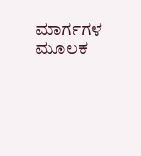ಮಾರ್ಗಗಳ ಮೂಲಕ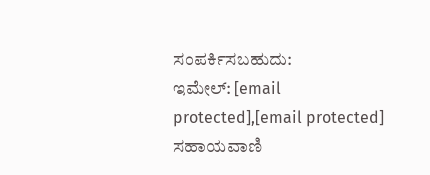ಸಂಪರ್ಕಿಸಬಹುದು:
ಇಮೇಲ್: [email protected],[email protected]
ಸಹಾಯವಾಣಿ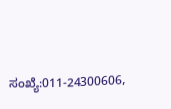ಸಂಖ್ಯೆ:011-24300606,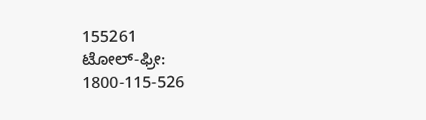155261
ಟೋಲ್-ಫ್ರೀ: 1800-115-526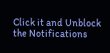Click it and Unblock the Notifications